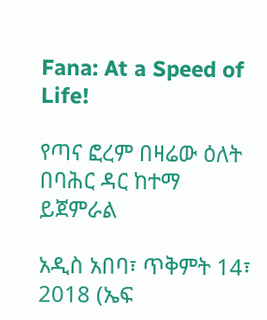Fana: At a Speed of Life!

የጣና ፎረም በዛሬው ዕለት በባሕር ዳር ከተማ ይጀምራል

አዲስ አበባ፣ ጥቅምት 14፣ 2018 (ኤፍ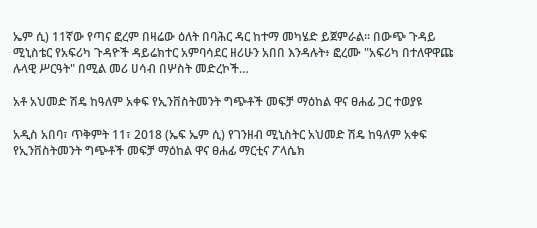ኤም ሲ) 11ኛው የጣና ፎረም በዛሬው ዕለት በባሕር ዳር ከተማ መካሄድ ይጀምራል፡፡ በውጭ ጉዳይ ሚኒስቴር የአፍሪካ ጉዳዮች ዳይሬክተር አምባሳደር ዘሪሁን አበበ እንዳሉት፥ ፎረሙ "አፍሪካ በተለዋዋጩ ሉላዊ ሥርዓት" በሚል መሪ ሀሳብ በሦስት መድረኮች…

አቶ አህመድ ሽዴ ከዓለም አቀፍ የኢንቨስትመንት ግጭቶች መፍቻ ማዕከል ዋና ፀሐፊ ጋር ተወያዩ

አዲስ አበባ፣ ጥቅምት 11፣ 2018 (ኤፍ ኤም ሲ) የገንዘብ ሚኒስትር አህመድ ሽዴ ከዓለም አቀፍ የኢንቨስትመንት ግጭቶች መፍቻ ማዕከል ዋና ፀሐፊ ማርቲና ፖላሴክ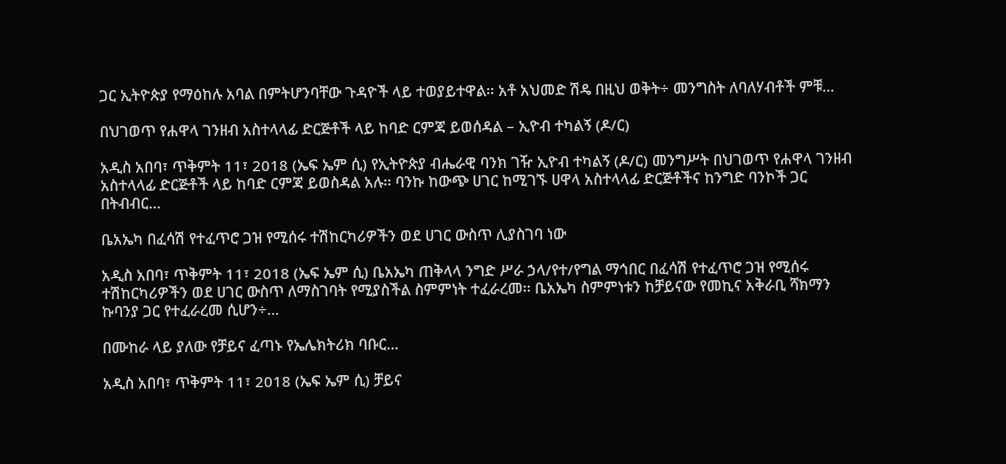ጋር ኢትዮጵያ የማዕከሉ አባል በምትሆንባቸው ጉዳዮች ላይ ተወያይተዋል፡፡ አቶ አህመድ ሽዴ በዚህ ወቅት÷ መንግስት ለባለሃብቶች ምቹ…

በህገወጥ የሐዋላ ገንዘብ አስተላላፊ ድርጅቶች ላይ ከባድ ርምጃ ይወሰዳል – ኢዮብ ተካልኝ (ዶ/ር)

አዲስ አበባ፣ ጥቅምት 11፣ 2018 (ኤፍ ኤም ሲ) የኢትዮጵያ ብሔራዊ ባንክ ገዥ ኢዮብ ተካልኝ (ዶ/ር) መንግሥት በህገወጥ የሐዋላ ገንዘብ አስተላላፊ ድርጅቶች ላይ ከባድ ርምጃ ይወስዳል አሉ፡፡ ባንኩ ከውጭ ሀገር ከሚገኙ ሀዋላ አስተላላፊ ድርጅቶችና ከንግድ ባንኮች ጋር በትብብር…

ቤአኤካ በፈሳሽ የተፈጥሮ ጋዝ የሚሰሩ ተሽከርካሪዎችን ወደ ሀገር ውስጥ ሊያስገባ ነው

አዲስ አበባ፣ ጥቅምት 11፣ 2018 (ኤፍ ኤም ሲ) ቤአኤካ ጠቅላላ ንግድ ሥራ ኃላ/የተ/የግል ማኅበር በፈሳሽ የተፈጥሮ ጋዝ የሚሰሩ ተሽከርካሪዎችን ወደ ሀገር ውስጥ ለማስገባት የሚያስችል ስምምነት ተፈራረመ፡፡ ቤአኤካ ስምምነቱን ከቻይናው የመኪና አቅራቢ ሻክማን ኩባንያ ጋር የተፈራረመ ሲሆን÷…

በሙከራ ላይ ያለው የቻይና ፈጣኑ የኤሌክትሪክ ባቡር…

አዲስ አበባ፣ ጥቅምት 11፣ 2018 (ኤፍ ኤም ሲ) ቻይና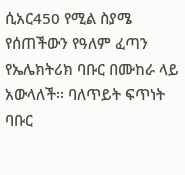ሲአር450 የሚል ስያሜ የሰጠችውን የዓለም ፈጣን የኤሌክትሪክ ባቡር በሙከራ ላይ አውላለች፡፡ ባለጥይት ፍጥነት ባቡር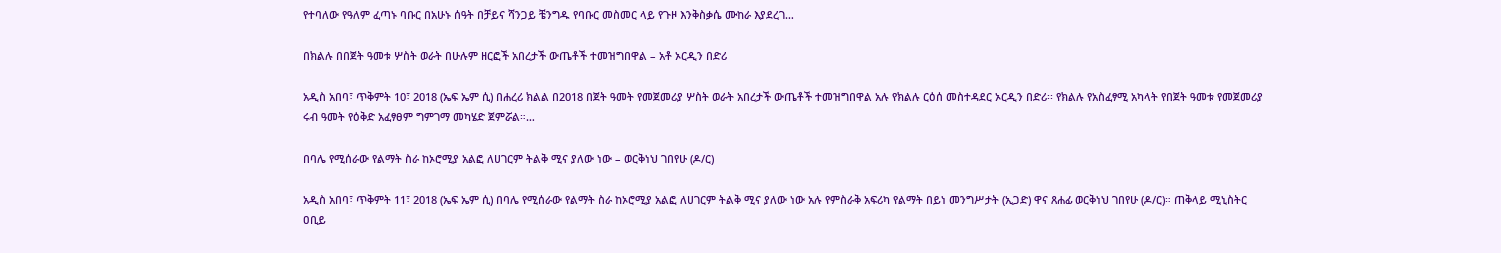የተባለው የዓለም ፈጣኑ ባቡር በአሁኑ ሰዓት በቻይና ሻንጋይ ቼንግዱ የባቡር መስመር ላይ የጉዞ እንቅስቃሴ ሙከራ እያደረገ…

በክልሉ በበጀት ዓመቱ ሦስት ወራት በሁሉም ዘርፎች አበረታች ውጤቶች ተመዝግበዋል – አቶ ኦርዲን በድሪ

አዲስ አበባ፣ ጥቅምት 10፣ 2018 (ኤፍ ኤም ሲ) በሐረሪ ክልል በ2018 በጀት ዓመት የመጀመሪያ ሦስት ወራት አበረታች ውጤቶች ተመዝግበዋል አሉ የክልሉ ርዕሰ መስተዳደር ኦርዲን በድሪ፡፡ የክልሉ የአስፈፃሚ አካላት የበጀት ዓመቱ የመጀመሪያ ሩብ ዓመት የዕቅድ አፈፃፀም ግምገማ መካሄድ ጀምሯል።…

በባሌ የሚሰራው የልማት ስራ ከኦሮሚያ አልፎ ለሀገርም ትልቅ ሚና ያለው ነው – ወርቅነህ ገበየሁ (ዶ/ር)

አዲስ አበባ፣ ጥቅምት 11፣ 2018 (ኤፍ ኤም ሲ) በባሌ የሚሰራው የልማት ስራ ከኦሮሚያ አልፎ ለሀገርም ትልቅ ሚና ያለው ነው አሉ የምስራቅ አፍሪካ የልማት በይነ መንግሥታት (ኢጋድ) ዋና ጸሐፊ ወርቅነህ ገበየሁ (ዶ/ር)። ጠቅላይ ሚኒስትር ዐቢይ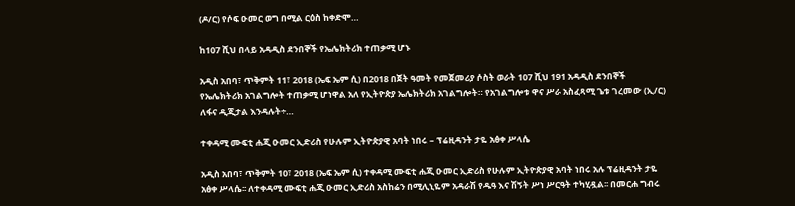(ዶ/ር) የሶፍ ዑመር ወግ በሚል ርዕስ ከቀድሞ…

ከ107 ሺህ በላይ አዳዲስ ደንበኞች የኤሌክትሪክ ተጠቃሚ ሆኑ

አዲስ አበባ፣ ጥቅምት 11፣ 2018 (ኤፍ ኤም ሲ) በ2018 በጀት ዓመት የመጀመሪያ ሶስት ወራት 107 ሺህ 191 አዳዲስ ደንበኞች የኤሌክትሪክ አገልግሎት ተጠቃሚ ሆነዋል አለ የኢትዮጵያ ኤሌክትሪክ አገልግሎት። የአገልግሎቱ ዋና ሥራ አስፈጻሚ ጌቱ ገረመው (ኢ/ር) ለፋና ዲጂታል እንዳሉት÷…

ተቀዳሚ ሙፍቲ ሐጂ ዑመር ኢድሪስ የሁሉም ኢትዮጵያዊ አባት ነበሩ – ፕሬዚዳንት ታዬ አፅቀ ሥላሴ

አዲስ አበባ፣ ጥቅምት 10፣ 2018 (ኤፍ ኤም ሲ) ተቀዳሚ ሙፍቲ ሐጂ ዑመር ኢድሪስ የሁሉም ኢትዮጵያዊ አባት ነበሩ አሉ ፕሬዚዳንት ታዬ አፅቀ ሥላሴ፡፡ ለተቀዳሚ ሙፍቲ ሐጂ ዑመር ኢድሪስ አስከሬን በሚሊኒዬም አዳራሽ የዱዓ እና ሽኝት ሥነ ሥርዓት ተካሂዷል፡፡ በመርሐ ግብሩ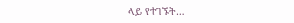ላይ የተገኙት…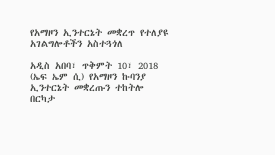የአማዞን ኢንተርኔት መቋረጥ የተለያዩ አገልግሎቶችን አስተጓጎለ

አዲስ አበባ፣ ጥቅምት 10፣ 2018 (ኤፍ ኤም ሲ) የአማዞን ኩባንያ ኢንተርኔት መቋረጡን ተከትሎ በርካታ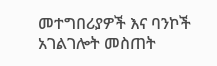መተግበሪያዎች እና ባንኮች አገልገሎት መስጠት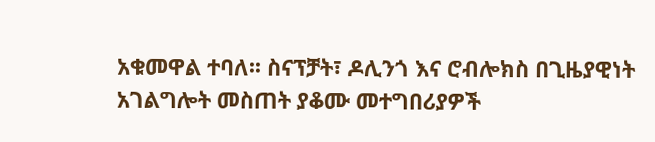አቁመዋል ተባለ፡፡ ስናፕቻት፣ ዶሊንጎ እና ሮብሎክስ በጊዜያዊነት አገልግሎት መስጠት ያቆሙ መተግበሪያዎች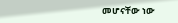መሆናቸው ነው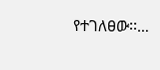የተገለፀው፡፡…